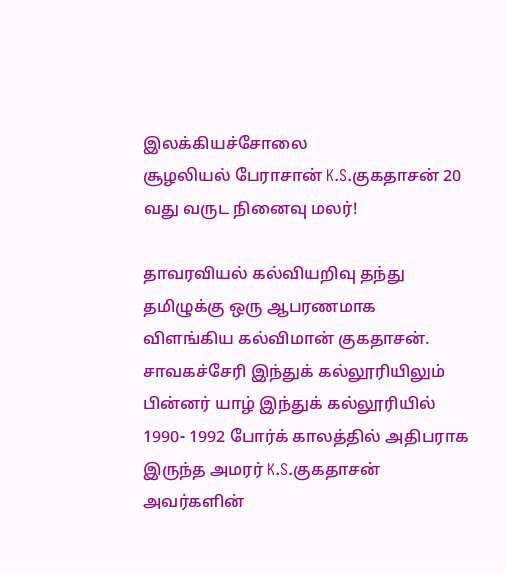இலக்கியச்சோலை
சூழலியல் பேராசான் K.S.குகதாசன் 20 வது வருட நினைவு மலர்!

தாவரவியல் கல்வியறிவு தந்து தமிழுக்கு ஒரு ஆபரணமாக விளங்கிய கல்விமான் குகதாசன்.
சாவகச்சேரி இந்துக் கல்லூரியிலும் பின்னர் யாழ் இந்துக் கல்லூரியில் 1990- 1992 போர்க் காலத்தில் அதிபராக இருந்த அமரர் K.S.குகதாசன் அவர்களின்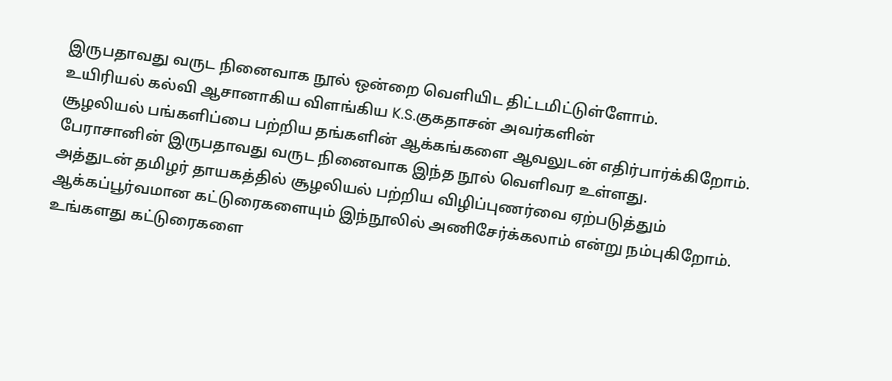இருபதாவது வருட நினைவாக நூல் ஒன்றை வெளியிட திட்டமிட்டுள்ளோம்.
உயிரியல் கல்வி ஆசானாகிய விளங்கிய K.S.குகதாசன் அவர்களின்
சூழலியல் பங்களிப்பை பற்றிய தங்களின் ஆக்கங்களை ஆவலுடன் எதிர்பார்க்கிறோம்.
பேராசானின் இருபதாவது வருட நினைவாக இந்த நூல் வெளிவர உள்ளது.
அத்துடன் தமிழர் தாயகத்தில் சூழலியல் பற்றிய விழிப்புணர்வை ஏற்படுத்தும் ஆக்கப்பூர்வமான கட்டுரைகளையும் இந்நூலில் அணிசேர்க்கலாம் என்று நம்புகிறோம்.
உங்களது கட்டுரைகளை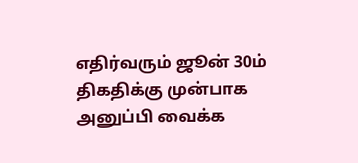எதிர்வரும் ஜூன் 30ம் திகதிக்கு முன்பாக அனுப்பி வைக்க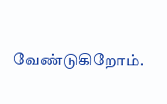வேண்டுகிறோம்.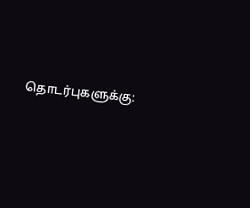தொடர்புகளுக்கு: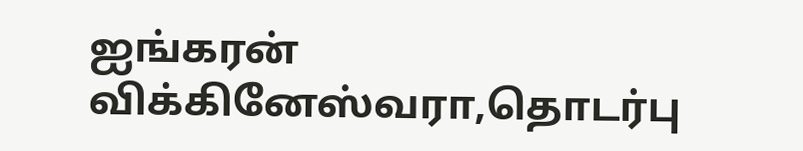ஐங்கரன் விக்கினேஸ்வரா,தொடர்பு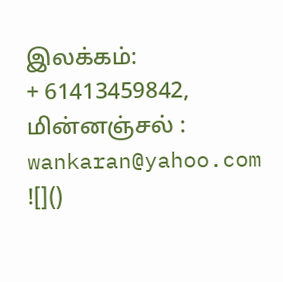இலக்கம்:
+ 61413459842, மின்னஞ்சல் : wankaran@yahoo.com
![]()